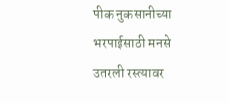पीक नुकसानीच्या भरपाईसाठी मनसे उतरली रस्त्यावर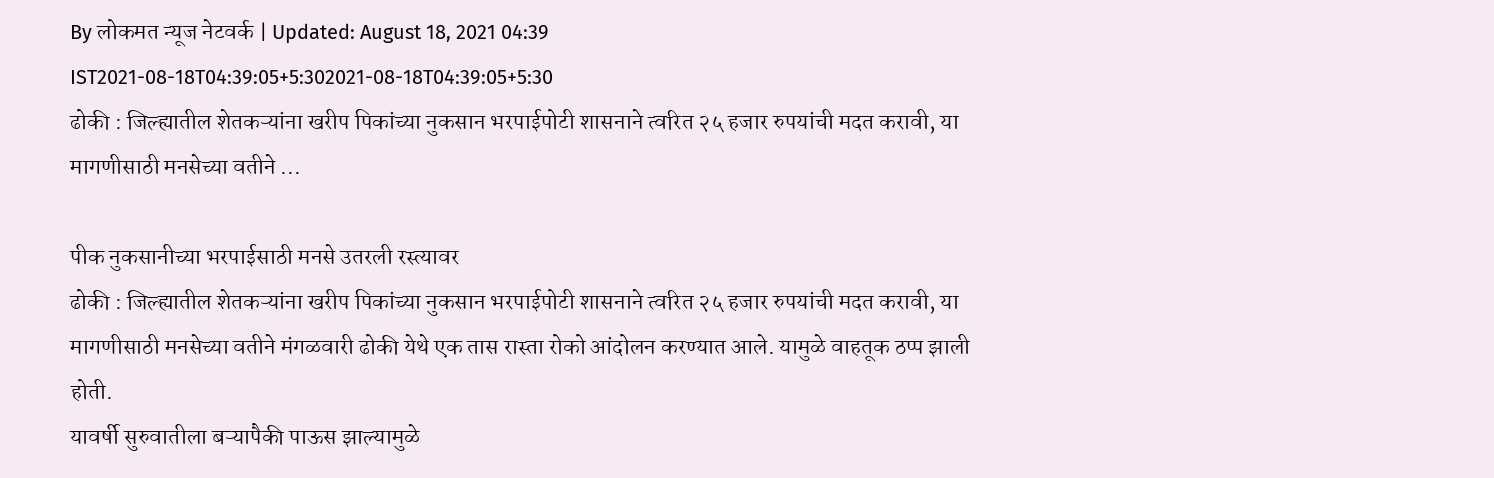By लोकमत न्यूज नेटवर्क | Updated: August 18, 2021 04:39 IST2021-08-18T04:39:05+5:302021-08-18T04:39:05+5:30
ढोकी : जिल्ह्यातील शेतकऱ्यांना खरीप पिकांच्या नुकसान भरपाईपोटी शासनाने त्वरित २५ हजार रुपयांची मदत करावी, या मागणीसाठी मनसेच्या वतीने ...

पीक नुकसानीच्या भरपाईसाठी मनसे उतरली रस्त्यावर
ढोकी : जिल्ह्यातील शेतकऱ्यांना खरीप पिकांच्या नुकसान भरपाईपोटी शासनाने त्वरित २५ हजार रुपयांची मदत करावी, या मागणीसाठी मनसेच्या वतीने मंगळवारी ढोकी येथे एक तास रास्ता रोको आंदोलन करण्यात आले. यामुळे वाहतूक ठप्प झाली होती.
यावर्षी सुरुवातीला बऱ्यापैकी पाऊस झाल्यामुळे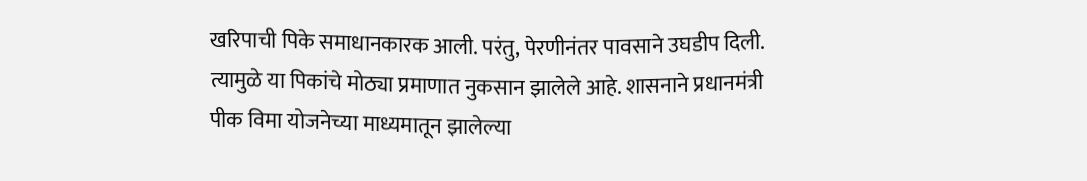खरिपाची पिके समाधानकारक आली. परंतु, पेरणीनंतर पावसाने उघडीप दिली. त्यामुळे या पिकांचे मोठ्या प्रमाणात नुकसान झालेले आहे. शासनाने प्रधानमंत्री पीक विमा योजनेच्या माध्यमातून झालेल्या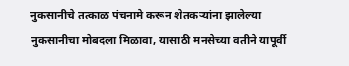नुकसानीचे तत्काळ पंचनामे करून शेतकऱ्यांना झालेल्या नुकसानीचा मोबदला मिळावा, यासाठी मनसेच्या वतीने यापूर्वी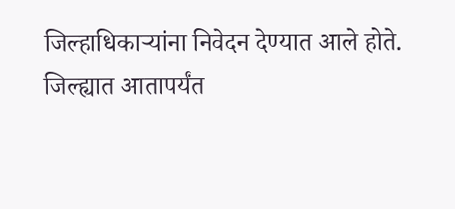जिल्हाधिकाऱ्यांना निवेदन देण्यात आले होते.
जिल्ह्यात आतापर्यंत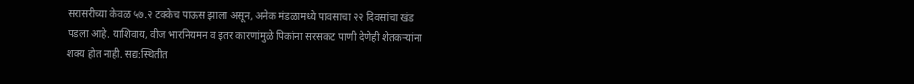सरासरीच्या केवळ ५७.२ टक्केच पाऊस झाला असून, अनेक मंडळामध्ये पावसाचा २२ दिवसांचा खंड पडला आहे. याशिवाय, वीज भारनियमन व इतर कारणांमुळे पिकांना सरसकट पाणी देणेही शेतकऱ्यांना शक्य होत नाही. सद्य:स्थितीत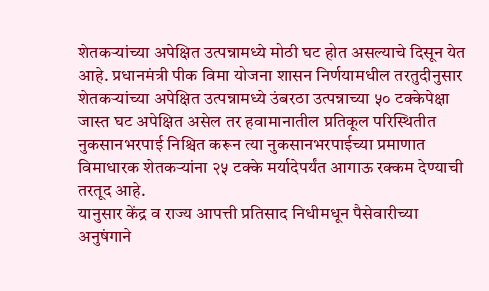शेतकऱ्यांच्या अपेक्षित उत्पन्नामध्ये मोठी घट होत असल्याचे दिसून येत आहे. प्रधानमंत्री पीक विमा योजना शासन निर्णयामधील तरतुदीनुसार शेतकऱ्यांच्या अपेक्षित उत्पन्नामध्ये उंबरठा उत्पन्नाच्या ५० टक्केपेक्षा जास्त घट अपेक्षित असेल तर हवामानातील प्रतिकूल परिस्थितीत नुकसानभरपाई निश्चित करून त्या नुकसानभरपाईच्या प्रमाणात विमाधारक शेतकऱ्यांना २५ टक्के मर्यादेपर्यंत आगाऊ रक्कम देण्याची तरतूद आहे.
यानुसार केंद्र व राज्य आपत्ती प्रतिसाद निधीमधून पैसेवारीच्या अनुषंगाने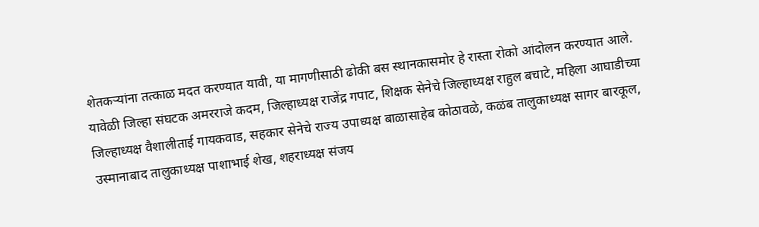शेतकऱ्यांना तत्काळ मदत करण्यात यावी, या मागणीसाठी ढोकी बस स्थानकासमोर हे रास्ता रोको आंदोलन करण्यात आले. यावेळी जिल्हा संघटक अमरराजे कदम, जिल्हाध्यक्ष राजेंद्र गपाट, शिक्षक सेनेचे जिल्हाध्यक्ष राहुल बचाटे, महिला आघाडीच्या जिल्हाध्यक्ष वैशालीताई गायकवाड, सहकार सेनेचे राज्य उपाध्यक्ष बाळासाहेब कोठावळे, कळंब तालुकाध्यक्ष सागर बारकूल, उस्मानाबाद तालुकाध्यक्ष पाशाभाई शेख, शहराध्यक्ष संजय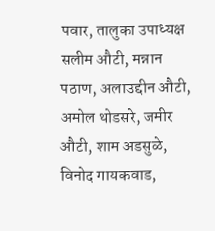पवार, तालुका उपाध्यक्ष सलीम औटी, मन्नान पठाण, अलाउद्दीन औटी, अमोल थोडसरे, जमीर औटी, शाम अडसुळे, विनोद गायकवाड,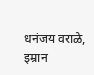धनंजय वराळे, इम्रान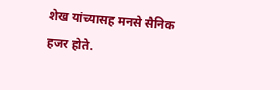शेख यांच्यासह मनसे सैनिक हजर होते.